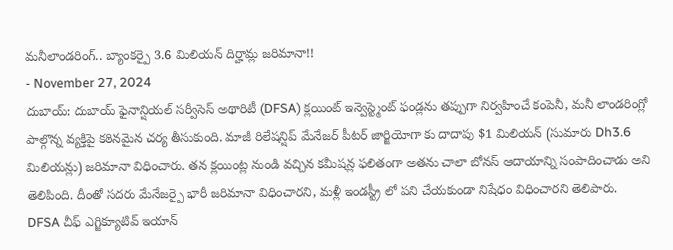మనీలాండరింగ్.. బ్యాంకర్పై 3.6 మిలియన్ దిర్హామ్ల జరిమానా!!
- November 27, 2024
దుబాయ్: దుబాయ్ ఫైనాన్షియల్ సర్వీసెస్ అథారిటీ (DFSA) క్లయింట్ ఇన్వెస్ట్మెంట్ ఫండ్లను తప్పుగా నిర్వహించే కంపెనీ, మనీ లాండరింగ్లో పాల్గొన్న వ్యక్తిపై కఠినమైన చర్య తీసుకుంది. మాజీ రిలేషన్షిప్ మేనేజర్ పీటర్ జార్జియోగా కు దాదాపు $1 మిలియన్ (సుమారు Dh3.6 మిలియన్లు) జరిమానా విధించారు. తన క్లయింట్ల నుండి వచ్చిన కమీషన్ల ఫలితంగా అతను చాలా బోనస్ ఆదాయాన్ని సంపాదించాడు అని తెలిపింది. దీంతో సదరు మేనేజర్పై భారీ జరిమానా విధించారని, మళ్లీ ఇండస్ట్రీ లో పని చేయకుండా నిషేధం విధించారని తెలిపారు.
DFSA చీఫ్ ఎగ్జిక్యూటివ్ ఇయాన్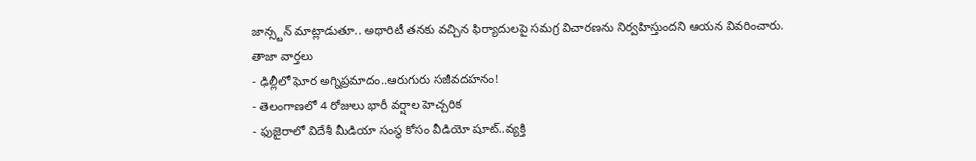జాన్స్టన్ మాట్లాడుతూ.. అథారిటీ తనకు వచ్చిన ఫిర్యాదులపై సమగ్ర విచారణను నిర్వహిస్తుందని ఆయన వివరించారు.
తాజా వార్తలు
- ఢిల్లీలో ఘోర అగ్నిప్రమాదం..ఆరుగురు సజీవదహనం!
- తెలంగాణలో 4 రోజులు భారీ వర్షాల హెచ్చరిక
- ఫుజైరాలో విదేశీ మీడియా సంస్థ కోసం వీడియో షూట్..వ్యక్తి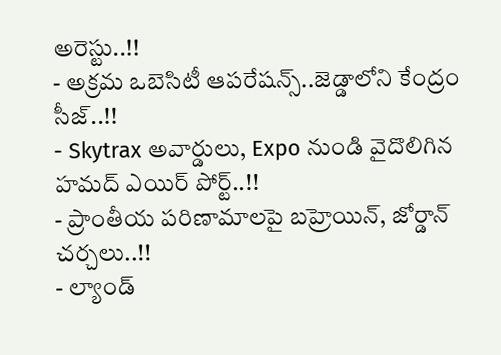అరెస్టు..!!
- అక్రమ ఒబెసిటీ ఆపరేషన్స్..జెడ్డాలోని కేంద్రం సీజ్..!!
- Skytrax అవార్డులు, Expo నుండి వైదొలిగిన హమద్ ఎయిర్ పోర్ట్..!!
- ప్రాంతీయ పరిణామాలపై బహ్రెయిన్, జోర్డాన్ చర్చలు..!!
- ల్యాండ్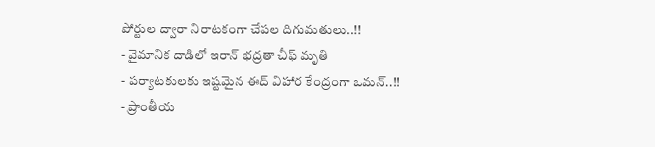పోర్టుల ద్వారా నిరాటకంగా చేపల దిగుమతులు..!!
- వైమానిక దాడిలో ఇరాన్ భద్రతా చీఫ్ మృతి
- పర్యాటకులకు ఇష్టమైన ఈద్ విహార కేంద్రంగా ఒమన్..!!
- ప్రాంతీయ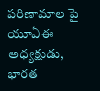పరిణామాల పై యూఏఈ అధ్యక్షుడు, భారత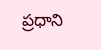ప్రధాని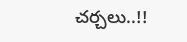చర్చలు..!!